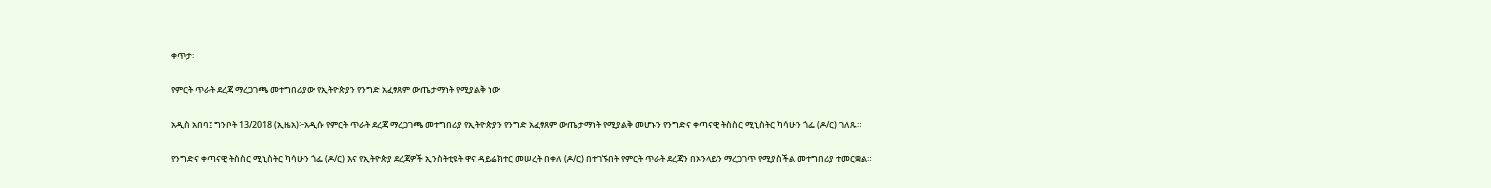ቀጥታ፡

የምርት ጥራት ደረጃ ማረጋገጫ መተግበሪያው የኢትዮጵያን የንግድ አፈፃጸም ውጤታማነት የሚያልቅ ነው

አዲስ አበባ፤ ግንቦት 13/2018 (ኢዜአ)፦አዲሱ የምርት ጥራት ደረጃ ማረጋገጫ መተግበሪያ የኢትዮጵያን የንግድ አፈፃጸም ውጤታማነት የሚያልቅ መሆኑን የንግድና ቀጣናዊ ትስስር ሚኒስትር ካሳሁን ጎፌ (ዶ/ር) ገለጹ።

የንግድና ቀጣናዊ ትስስር ሚኒስትር ካሳሁን ጎፌ (ዶ/ር) እና የኢትዮጵያ ደረጃዎች ኢንስትቲዩት ዋና ዳይሬክተር መሠረት በቀለ (ዶ/ር) በተገኙበት የምርት ጥራት ደረጃን በኦንላይን ማረጋገጥ የሚያስችል መተግበሪያ ተመርቋል።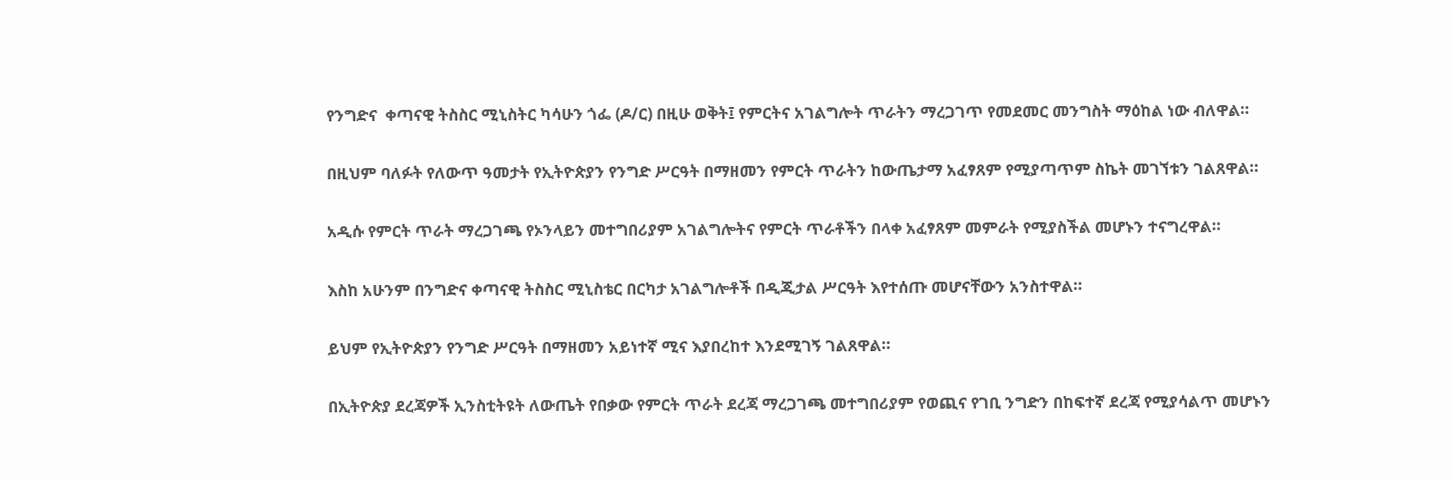የንግድና  ቀጣናዊ ትስስር ሚኒስትር ካሳሁን ጎፌ (ዶ/ር) በዚሁ ወቅት፤ የምርትና አገልግሎት ጥራትን ማረጋገጥ የመደመር መንግስት ማዕከል ነው ብለዋል።

በዚህም ባለፉት የለውጥ ዓመታት የኢትዮጵያን የንግድ ሥርዓት በማዘመን የምርት ጥራትን ከውጤታማ አፈፃጸም የሚያጣጥም ስኬት መገኘቱን ገልጸዋል።

አዲሱ የምርት ጥራት ማረጋገጫ የኦንላይን መተግበሪያም አገልግሎትና የምርት ጥራቶችን በላቀ አፈፃጸም መምራት የሚያስችል መሆኑን ተናግረዋል።

እስከ አሁንም በንግድና ቀጣናዊ ትስስር ሚኒስቴር በርካታ አገልግሎቶች በዲጂታል ሥርዓት እየተሰጡ መሆናቸውን አንስተዋል።

ይህም የኢትዮጵያን የንግድ ሥርዓት በማዘመን አይነተኛ ሚና እያበረከተ እንደሚገኝ ገልጸዋል።

በኢትዮጵያ ደረጃዎች ኢንስቲትዩት ለውጤት የበቃው የምርት ጥራት ደረጃ ማረጋገጫ መተግበሪያም የወጪና የገቢ ንግድን በከፍተኛ ደረጃ የሚያሳልጥ መሆኑን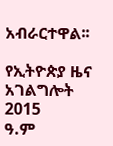አብራርተዋል፡፡

የኢትዮጵያ ዜና አገልግሎት
2015
ዓ.ም